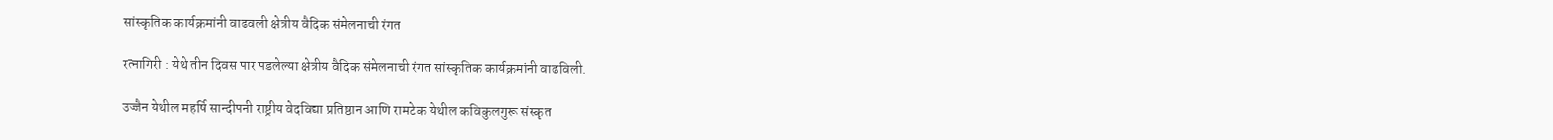सांस्कृतिक कार्यक्रमांनी वाढवली क्षेत्रीय वैदिक संमेलनाची रंगत

रत्नागिरी : येथे तीन दिवस पार पडलेल्या क्षेत्रीय वैदिक संमेलनाची रंगत सांस्कृतिक कार्यक्रमांनी वाढविली.

उज्जैन येथील महर्षि सान्दीपनी राष्ट्रीय वेदविद्या प्रतिष्ठान आणि रामटेक येथील कविकुलगुरू संस्कृत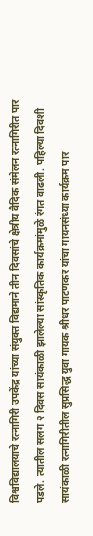विश्वविद्यालयाचे रत्नागिरी उपकेंद्र यांच्या संयुक्त विद्यमाने तीन दिवसांचे क्षेत्रीय वैदिक संमेलन रत्नागिरीत पार पडले. त्यातील सलग २ दिवस सायंकाळी झालेल्या सांस्कृतिक कार्यक्रमांमुळे रंगत वाढली. पहिल्या दिवशी सायंकाळी रत्नागिरीतील सुप्रसिद्ध युवा गायक श्रीधर पाटणकर यांचा गायनसंध्या कार्यक्रम पार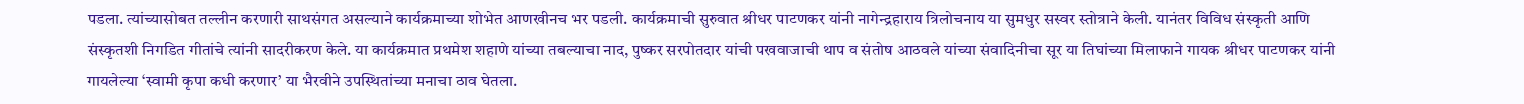पडला. त्यांच्यासोबत तल्लीन करणारी साथसंगत असल्याने कार्यक्रमाच्या शोभेत आणखीनच भर पडली. कार्यक्रमाची सुरुवात श्रीधर पाटणकर यांनी नागेन्द्रहाराय त्रिलोचनाय या सुमधुर सस्वर स्तोत्राने केली. यानंतर विविध संस्कृती आणि संस्कृतशी निगडित गीतांचे त्यांनी सादरीकरण केले. या कार्यक्रमात प्रथमेश शहाणे यांच्या तबल्याचा नाद, पुष्कर सरपोतदार यांची पखवाजाची थाप व संतोष आठवले यांच्या संवादिनीचा सूर या तिघांच्या मिलाफाने गायक श्रीधर पाटणकर यांनी गायलेल्या ‘स्वामी कृपा कधी करणार’ या भैरवीने उपस्थितांच्या मनाचा ठाव घेतला.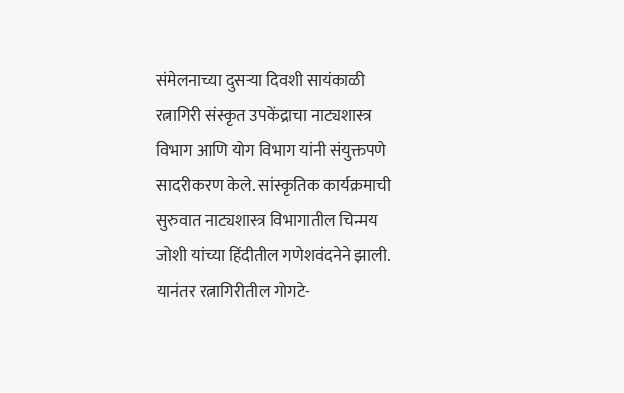संमेलनाच्या दुसऱ्या दिवशी सायंकाळी रत्नागिरी संस्कृत उपकेंद्राचा नाट्यशास्त्र विभाग आणि योग विभाग यांनी संयुक्तपणे सादरीकरण केले. सांस्कृतिक कार्यक्रमाची सुरुवात नाट्यशास्त्र विभागातील चिन्मय जोशी यांच्या हिंदीतील गणेशवंदनेने झाली. यानंतर रत्नागिरीतील गोगटे-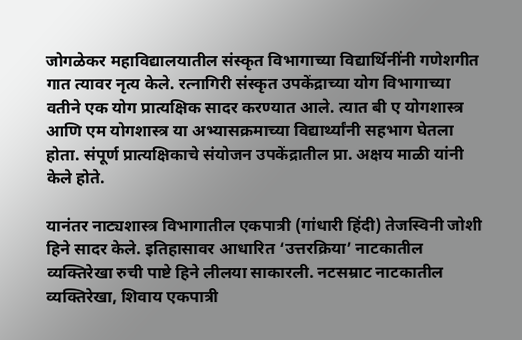जोगळेकर महाविद्यालयातील संस्कृत विभागाच्या विद्यार्थिनींनी गणेशगीत गात त्यावर नृत्य केले. रत्नागिरी संस्कृत उपकेंद्राच्या योग विभागाच्या वतीने एक योग प्रात्यक्षिक सादर करण्यात आले. त्यात बी ए योगशास्त्र आणि एम योगशास्त्र या अभ्यासक्रमाच्या विद्यार्थ्यांनी सहभाग घेतला होता. संपूर्ण प्रात्यक्षिकाचे संयोजन उपकेंद्रातील प्रा. अक्षय माळी यांनी केले होते.

यानंतर नाट्यशास्त्र विभागातील एकपात्री (गांधारी हिंदी) तेजस्विनी जोशी हिने सादर केले. इतिहासावर आधारित ‘उत्तरक्रिया’ नाटकातील व्यक्तिरेखा रुची पाष्टे हिने लीलया साकारली. नटसम्राट नाटकातील व्यक्तिरेखा, शिवाय एकपात्री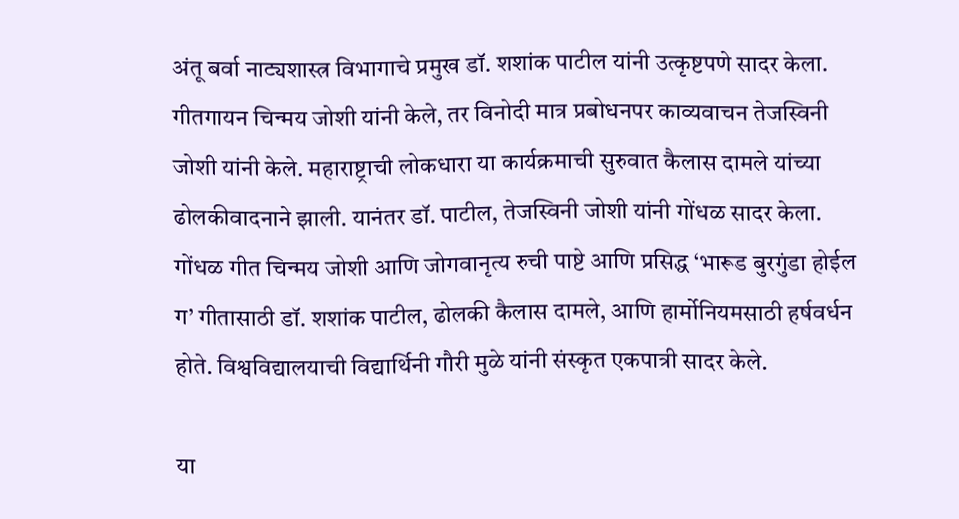अंतू बर्वा नाट्यशास्त्र विभागाचे प्रमुख डॉ. शशांक पाटील यांनी उत्कृष्टपणे सादर केला. गीतगायन चिन्मय जोशी यांनी केले, तर विनोदी मात्र प्रबोधनपर काव्यवाचन तेजस्विनी जोशी यांनी केले. महाराष्ट्राची लोकधारा या कार्यक्रमाची सुरुवात कैलास दामले यांच्या ढोलकीवादनाने झाली. यानंतर डॉ. पाटील, तेजस्विनी जोशी यांनी गोंधळ सादर केला. गोंधळ गीत चिन्मय जोशी आणि जोगवानृत्य रुची पाष्टे आणि प्रसिद्ध ‘भारूड बुरगुंडा होईल ग’ गीतासाठी डॉ. शशांक पाटील, ढोलकी कैलास दामले, आणि हार्मोनियमसाठी हर्षवर्धन होते. विश्वविद्यालयाची विद्यार्थिनी गौरी मुळे यांनी संस्कृत एकपात्री सादर केले.

या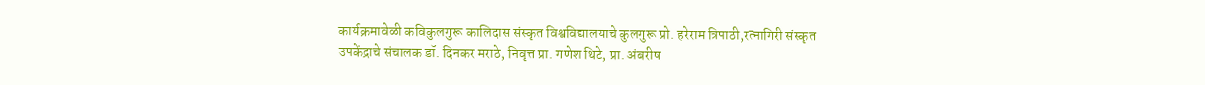कार्यक्रमावेळी कविकुलगुरू कालिदास संस्कृत विश्वविद्यालयाचे कुलगुरू प्रो. हरेराम त्रिपाठी,रत्नागिरी संस्कृत उपकेंद्राचे संचालक डॉ. दिनकर मराठे, निवृत्त प्रा. गणेश थिटे, प्रा. अंबरीष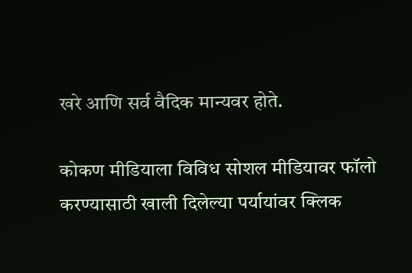खरे आणि सर्व वैदिक मान्यवर होते.

कोकण मीडियाला विविध सोशल मीडियावर फॉलो करण्यासाठी खाली दिलेल्या पर्यायांवर क्लिक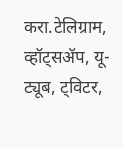करा.टेलिग्राम, व्हॉट्सॲप, यू-ट्यूब, ट्विटर,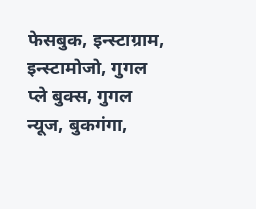फेसबुक, इन्स्टाग्राम, इन्स्टामोजो, गुगल प्ले बुक्स, गुगल न्यूज, बुकगंगा,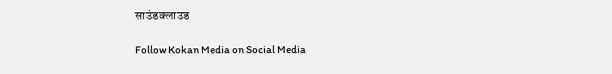साउंडक्लाउड

Follow Kokan Media on Social Media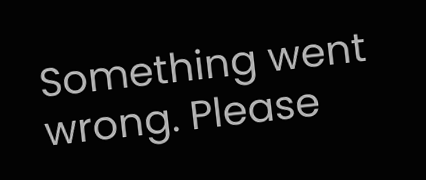Something went wrong. Please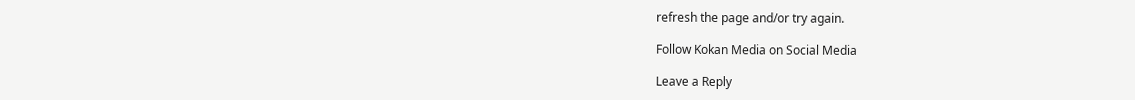refresh the page and/or try again.

Follow Kokan Media on Social Media

Leave a Reply